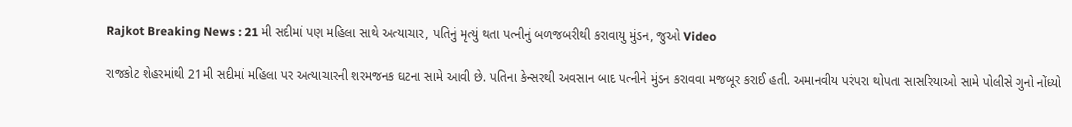Rajkot Breaking News : 21 મી સદીમાં પણ મહિલા સાથે અત્યાચાર, પતિનું મૃત્યું થતા પત્નીનું બળજબરીથી કરાવાયુ મુંડન, જુઓ Video

રાજકોટ શેહરમાંથી 21મી સદીમાં મહિલા પર અત્યાચારની શરમજનક ઘટના સામે આવી છે. પતિના કેન્સરથી અવસાન બાદ પત્નીને મુંડન કરાવવા મજબૂર કરાઈ હતી. અમાનવીય પરંપરા થોપતા સાસરિયાઓ સામે પોલીસે ગુનો નોંધ્યો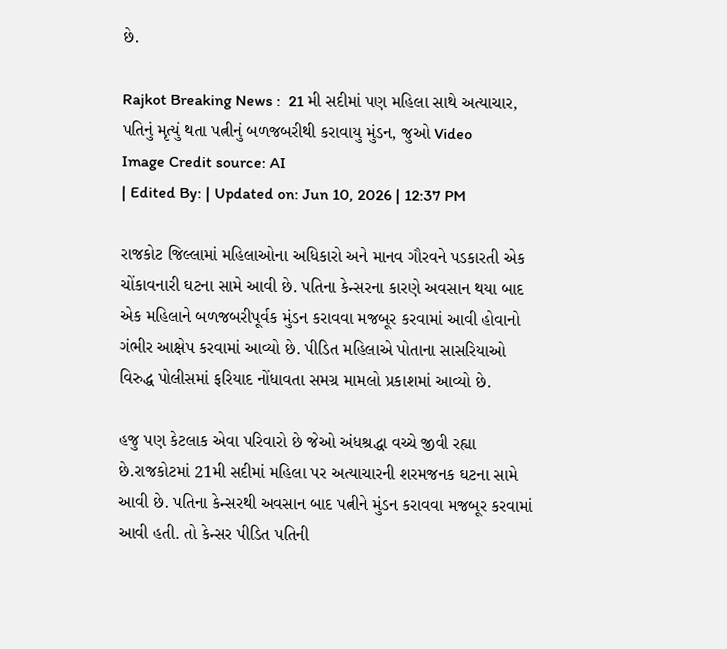છે.

Rajkot Breaking News :  21 મી સદીમાં પણ મહિલા સાથે અત્યાચાર, પતિનું મૃત્યું થતા પત્નીનું બળજબરીથી કરાવાયુ મુંડન, જુઓ Video
Image Credit source: AI
| Edited By: | Updated on: Jun 10, 2026 | 12:37 PM

રાજકોટ જિલ્લામાં મહિલાઓના અધિકારો અને માનવ ગૌરવને પડકારતી એક ચોંકાવનારી ઘટના સામે આવી છે. પતિના કેન્સરના કારણે અવસાન થયા બાદ એક મહિલાને બળજબરીપૂર્વક મુંડન કરાવવા મજબૂર કરવામાં આવી હોવાનો ગંભીર આક્ષેપ કરવામાં આવ્યો છે. પીડિત મહિલાએ પોતાના સાસરિયાઓ વિરુદ્ધ પોલીસમાં ફરિયાદ નોંધાવતા સમગ્ર મામલો પ્રકાશમાં આવ્યો છે.

હજુ પણ કેટલાક એવા પરિવારો છે જેઓ અંધશ્રદ્ધા વચ્ચે જીવી રહ્યા છે.રાજકોટમાં 21મી સદીમાં મહિલા પર અત્યાચારની શરમજનક ઘટના સામે આવી છે. પતિના કેન્સરથી અવસાન બાદ પત્નીને મુંડન કરાવવા મજબૂર કરવામાં આવી હતી. તો કેન્સર પીડિત પતિની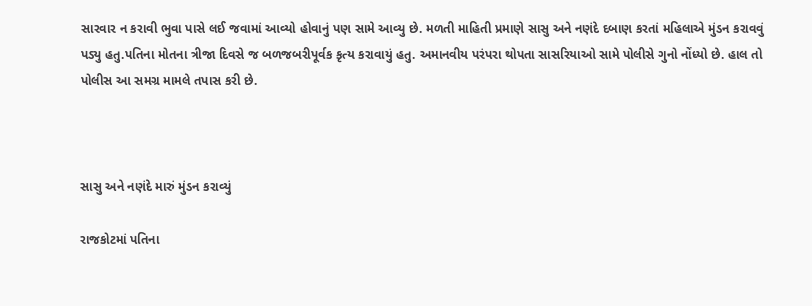સારવાર ન કરાવી ભુવા પાસે લઈ જવામાં આવ્યો હોવાનું પણ સામે આવ્યુ છે. મળતી માહિતી પ્રમાણે સાસુ અને નણંદે દબાણ કરતાં મહિલાએ મુંડન કરાવવું પડ્યુ હતુ.પતિના મોતના ત્રીજા દિવસે જ બળજબરીપૂર્વક કૃત્ય કરાવાયું હતુ. અમાનવીય પરંપરા થોપતા સાસરિયાઓ સામે પોલીસે ગુનો નોંધ્યો છે. હાલ તો પોલીસ આ સમગ્ર મામલે તપાસ કરી છે.



સાસુ અને નણંદે મારું મુંડન કરાવ્યું

રાજકોટમાં પતિના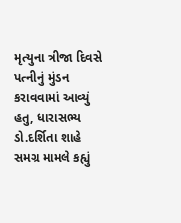મૃત્યુના ત્રીજા દિવસે પત્નીનું મુંડન કરાવવામાં આવ્યું હતુ, ધારાસભ્ય ડો.દર્શિતા શાહે સમગ્ર મામલે કહ્યું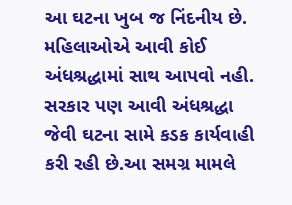આ ઘટના ખુબ જ નિંદનીય છે. મહિલાઓએ આવી કોઈ અંધશ્રદ્ધામાં સાથ આપવો નહી. સરકાર પણ આવી અંધશ્રદ્ધા જેવી ઘટના સામે કડક કાર્યવાહી કરી રહી છે.આ સમગ્ર મામલે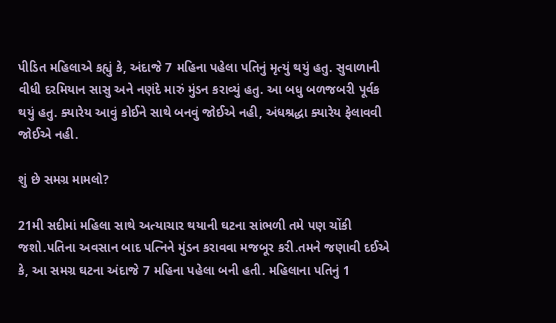પીડિત મહિલાએ કહ્યું કે, અંદાજે 7 મહિના પહેલા પતિનું મૃત્યું થયું હતુ. સુવાળાની વીધી દરમિયાન સાસુ અને નણંદે મારું મુંડન કરાવ્યું હતુ. આ બધુ બળજબરી પૂર્વક થયું હતુ. ક્યારેય આવું કોઈને સાથે બનવું જોઈએ નહી, અંધશ્રદ્ધા ક્યારેય ફેલાવવી જોઈએ નહી.

શું છે સમગ્ર મામલો?

21મી સદીમાં મહિલા સાથે અત્યાચાર થયાની ઘટના સાંભળી તમે પણ ચોંકી જશો.પતિના અવસાન બાદ પત્નિને મુંડન કરાવવા મજબૂર કરી.તમને જણાવી દઈએ કે, આ સમગ્ર ઘટના અંદાજે 7 મહિના પહેલા બની હતી. મહિલાના પતિનું 1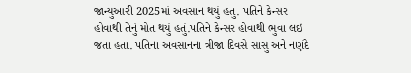જાન્યુઆરી 2025માં અવસાન થયું હતુ. પતિને કેન્સર હોવાથી તેનું મોત થયું હતું.પતિને કેન્સર હોવાથી ભુવા લઇ જતા હતા. પતિના અવસાનના ત્રીજા દિવસે સાસુ અને નણંદે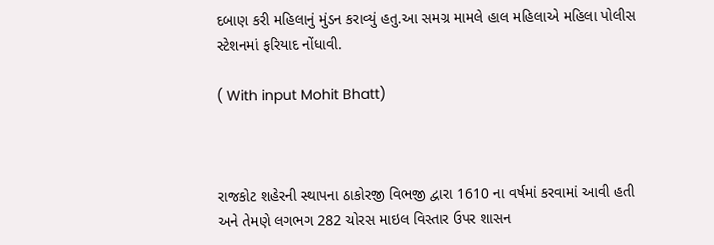દબાણ કરી મહિલાનું મુંડન કરાવ્યું હતુ.આ સમગ્ર મામલે હાલ મહિલાએ મહિલા પોલીસ સ્ટેશનમાં ફરિયાદ નોંધાવી.

( With input Mohit Bhatt)



રાજકોટ શહેરની સ્થાપના ઠાકોરજી વિભજી દ્વારા 1610 ના વર્ષમાં કરવામાં આવી હતી અને તેમણે લગભગ 282 ચોરસ માઇલ વિસ્તાર ઉપર શાસન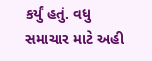કર્યું હતું. વધુ સમાચાર માટે અહી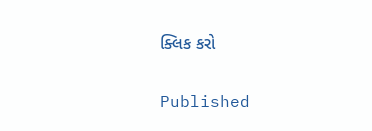ક્લિક કરો

Published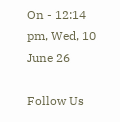On - 12:14 pm, Wed, 10 June 26

Follow Us